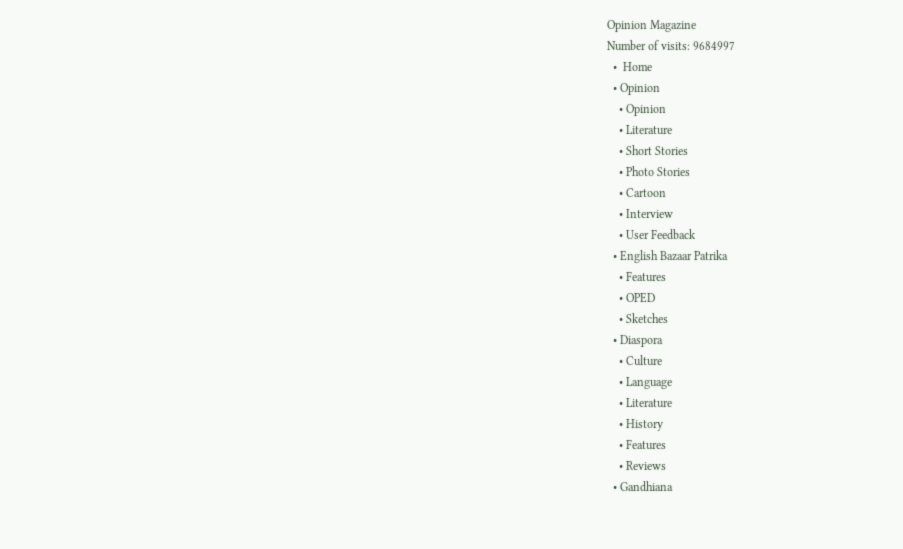Opinion Magazine
Number of visits: 9684997
  •  Home
  • Opinion
    • Opinion
    • Literature
    • Short Stories
    • Photo Stories
    • Cartoon
    • Interview
    • User Feedback
  • English Bazaar Patrika
    • Features
    • OPED
    • Sketches
  • Diaspora
    • Culture
    • Language
    • Literature
    • History
    • Features
    • Reviews
  • Gandhiana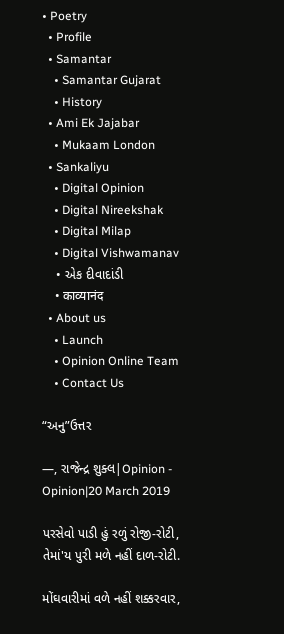• Poetry
  • Profile
  • Samantar
    • Samantar Gujarat
    • History
  • Ami Ek Jajabar
    • Mukaam London
  • Sankaliyu
    • Digital Opinion
    • Digital Nireekshak
    • Digital Milap
    • Digital Vishwamanav
    • એક દીવાદાંડી
    • काव्यानंद
  • About us
    • Launch
    • Opinion Online Team
    • Contact Us

“અનુ”ઉત્તર

—, રાજેન્દ્ર શુક્લ|Opinion - Opinion|20 March 2019

પરસેવો પાડી હું રળું રોજી-રોટી,
તેમાં'ય પુરી મળે નહીં દાળ-રોટી.

મોંઘવારીમાં વળે નહીં શક્કરવાર,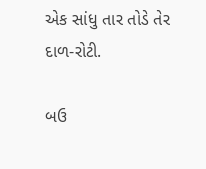એક સાંધુ તાર તોડે તેર દાળ-રોટી.

બઉ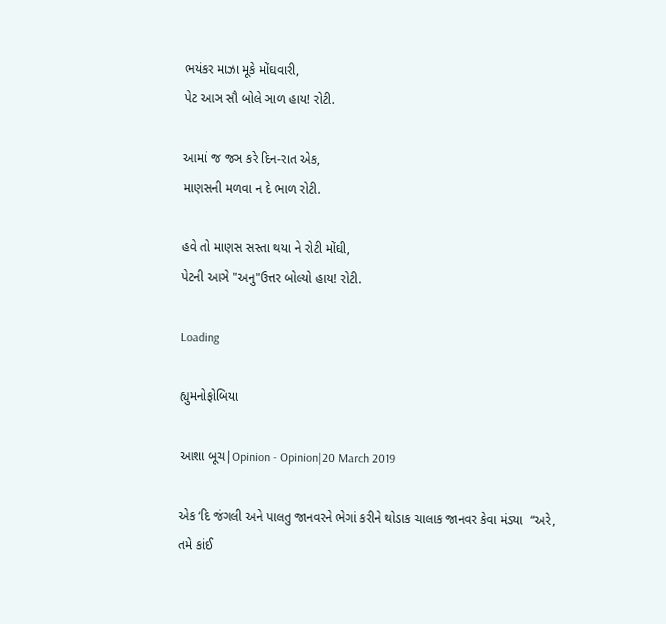ભયંકર માઝા મૂકે મોંઘવારી,
પેટ આઞ સૌ બોલે ઞાળ હાય! રોટી.

આમાં જ જઞ કરે દિન-રાત એક,
માણસની મળવા ન દે ભાળ રોટી.

હવે તો માણસ સસ્તા થયા ને રોટી મોંઘી,
પેટની આઞે "અનુ"ઉત્તર બોલ્યો હાય! રોટી.

Loading

હ્યુમનોફોબિયા

આશા બૂચ|Opinion - Opinion|20 March 2019

એક ‘દિ જંગલી અને પાલતુ જાનવરને ભેગાં કરીને થોડાક ચાલાક જાનવર કેવા મંડ્યા  “અરે, તમે કાંઈ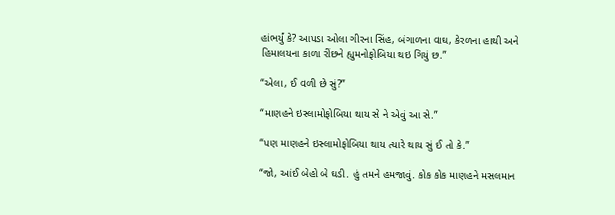હાંભર્યું કે? આપડા ઓલા ગીરના સિંહ, બંગાળના વાઘ, કેરળના હાથી અને હિમાલયના કાળા રીંછને હ્યુમનોફોબિયા થઇ ગિયું છ.”

“એલા, ઈ વળી છે સું?”

“માણહને ઇસ્લામોફોબિયા થાય સે ને એવું આ સે.”

“પણ માણહને ઇસ્લામોફોબિયા થાય ત્યારે થાય સું ઈ તો કે.”

“જો, આંઈ બેહો બે ઘડી. હું તમને હમજાવું. કોક કોક માણહને મસલમાન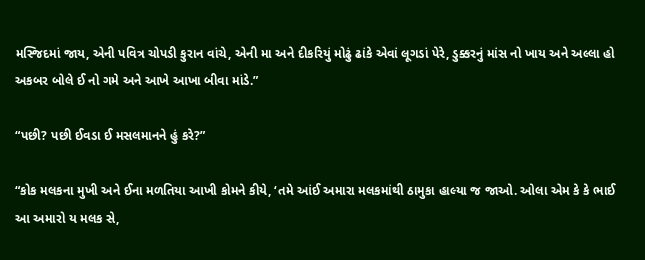મસ્જિદમાં જાય, એની પવિત્ર ચોપડી કુરાન વાંચે, એની મા અને દીકરિયું મોઢું ઢાંકે એવાં લૂગડાં પેરે, ડુક્કરનું માંસ નો ખાય અને અલ્લા હો અકબર બોલે ઈ નો ગમે અને આખે આખા બીવા માંડે.”

“પછી? પછી ઈવડા ઈ મસલમાનને હું કરે?”

“કોક મલકના મુખી અને ઈના મળતિયા આખી કોમને કીયે, ‘તમે આંઈ અમારા મલકમાંથી ઠામુકા હાલ્યા જ જાઓ. ઓલા એમ કે કે ભાઈ આ અમારો ય મલક સે,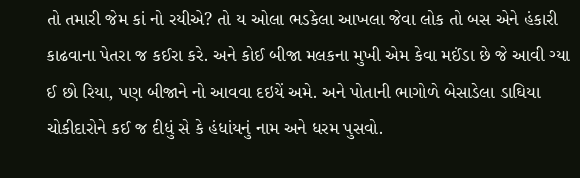તો તમારી જેમ કાં નો રયીએ? તો ય ઓલા ભડકેલા આખલા જેવા લોક તો બસ એને હંકારી કાઢવાના પેતરા જ કઈરા કરે. અને કોઈ બીજા મલકના મુખી એમ કેવા મઈંડા છે જે આવી ગ્યા ઈ છો રિયા, પણ બીજાને નો આવવા દઇયેં અમે. અને પોતાની ભાગોળે બેસાડેલા ડાઘિયા ચોકીદારોને કઈ જ દીધું સે કે હંધાંયનું નામ અને ધરમ પુસવો.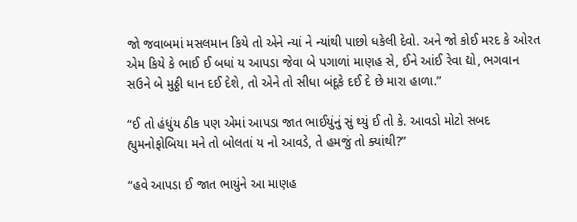જો જવાબમાં મસલમાન કિયે તો એને ન્યાં ને ન્યાંથી પાછો ધકેલી દેવો. અને જો કોઈ મરદ કે ઓરત એમ કિયે કે ભાઈ ઈ બધાં ય આપડા જેવા બે પગાળાં માણહ સે, ઈને આંઈ રેવા દ્યો, ભગવાન સઉને બે મુઠ્ઠી ધાન દઈ દેશે, તો એને તો સીધા બંદૂકે દઈ દે છે મારા હાળા.”

“ઈ તો હંધુંય ઠીક પણ એમાં આપડા જાત ભાઈયુંનું સું થ્યું ઈ તો કે. આવડો મોટો સબદ હ્યુમનોફોબિયા મને તો બોલતાં ય નો આવડે, તે હમજું તો ક્યાંથી?”

“હવે આપડા ઈ જાત ભાયુંને આ માણહ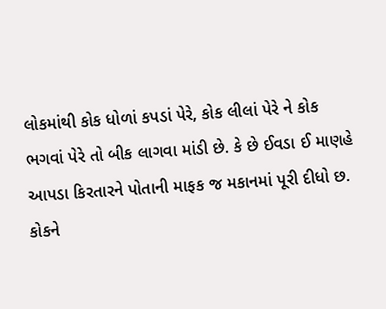લોકમાંથી કોક ધોળાં કપડાં પેરે, કોક લીલાં પેરે ને કોક ભગવાં પેરે તો બીક લાગવા માંડી છે. કે છે ઈવડા ઈ માણહે આપડા કિરતારને પોતાની માફક જ મકાનમાં પૂરી દીધો છ. કોકને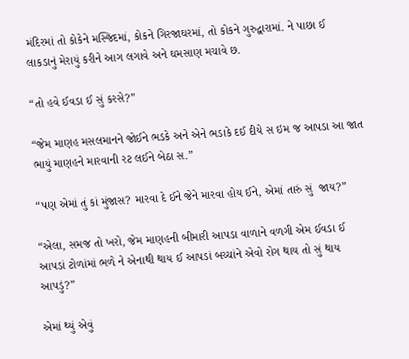મંદિરમાં તો કોકેને મસ્જિદમાં, કોકને ગિરજાઘરમાં, તો કોકને ગુરુદ્વારામાં. ને પાછા ઈ લાકડાનું મેરાયું કરીને આગ લગાવે અને ઘમસાણ મચાવે છ.

“તો હવે ઈવડા ઈ સું કરસે?”

“જેમ માણહ મસલમાનને જોઈને ભડકે અને એને ભડાકે દઈ દીયે સ ઇમ જ આપડા આ જાત ભાયું માણહને મારવાની રટ લઈને બેઠા સ.”

“પણ એમાં તું કાં મુંજાસ? મારવા દે ઈને જેને મારવા હોય ઈને, એમાં તારું સું  જાય?”

“એલા, સમજ તો ખરો, જેમ માણહની બીમારી આપડા વાળાને વળગી એમ ઈવડા ઈ આપડાં ટોળાંમાં ભળે ને એનાથી થાય ઈ આપડાં બચ્ચાંને એવો રોગ થાય તો સું થાય આપડું?”

એમાં થ્યું એવું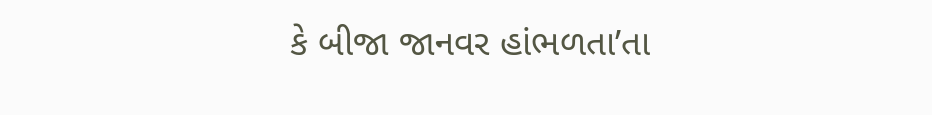કે બીજા જાનવર હાંભળતા’તા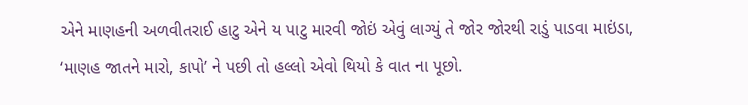એને માણહની અળવીતરાઈ હાટુ એને ય પાટુ મારવી જોઇં એવું લાગ્યું તે જોર જોરથી રાડું પાડવા માઇંડા, ‘માણહ જાતને મારો, કાપો’ ને પછી તો હલ્લો એવો થિયો કે વાત ના પૂછો.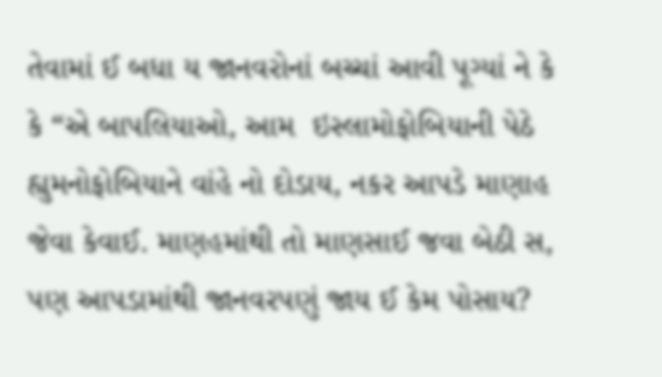તેવામાં ઈ બધા ય જાનવરોનાં બચ્ચાં આવી પૂગ્યાં ને કે કે “એ બાપલિયાઓ, આમ  ઇસ્લામોફોબિયાની પેઠે  હ્યુમનોફોબિયાને વાંહે નો દોડાય, નકર આપડે માણાહ જેવા કેવાઈ. માણહમાંથી તો માણસાઈ જવા બેઠી સ, પણ આપડામાંથી જાનવરપણું જાય ઈ કેમ પોસાય?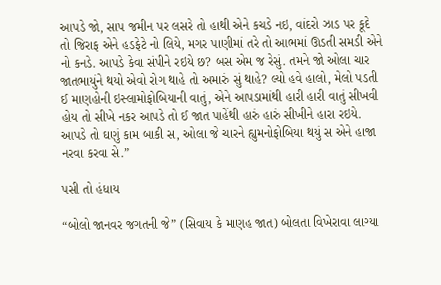આપડે જો, સાપ જમીન પર લસરે તો હાથી એને કચડે નઇ, વાંદરો ઝાડ પર કૂદે તો જિરાફ એને હડફેટે નો લિયે, મગર પાણીમાં તરે તો આભમાં ઊડતી સમડી એને નો કનડે. આપડે કેવા સંપીને રઇયે છ? બસ એમ જ રેસું. તમને જો ઓલા ચાર જાતભાયુંને થયો એવો રોગ થાહે તો અમારું સું થાહે? લ્યો હવે હાલો, મેલો પડતી ઈ માણહોની ઇસ્લામોફોબિયાની વાતું, એને આપડામાંથી હારી હારી વાતું સીખવી હોય તો સીખે નકર આપડે તો ઈ જાત પાહેંથી હારું હારું સીખીને હારા રઇયે.  આપડે તો ઘણું કામ બાકી સ, ઓલા જે ચારને હ્યુમનોફોબિયા થયું સ એને હાજા નરવા કરવા સે.”

પસી તો હંધાય

“બોલો જાનવર જગતની જે” (સિવાય કે માણહ જાત) બોલતા વિખેરાવા લાગ્યા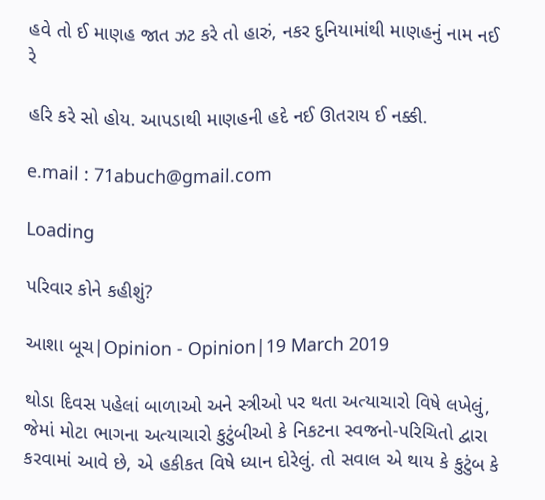હવે તો ઈ માણહ જાત ઝટ કરે તો હારું, નકર દુનિયામાંથી માણહનું નામ નઈ રે

હરિ કરે સો હોય. આપડાથી માણહની હદે નઈ ઊતરાય ઈ નક્કી.

e.mail : 71abuch@gmail.com

Loading

પરિવાર કોને કહીશું?

આશા બૂચ|Opinion - Opinion|19 March 2019

થોડા દિવસ પહેલાં બાળાઓ અને સ્ત્રીઓ પર થતા અત્યાચારો વિષે લખેલું, જેમાં મોટા ભાગના અત્યાચારો કુટુંબીઓ કે નિકટના સ્વજનો-પરિચિતો દ્વારા કરવામાં આવે છે, એ હકીકત વિષે ધ્યાન દોરેલું. તો સવાલ એ થાય કે કુટુંબ કે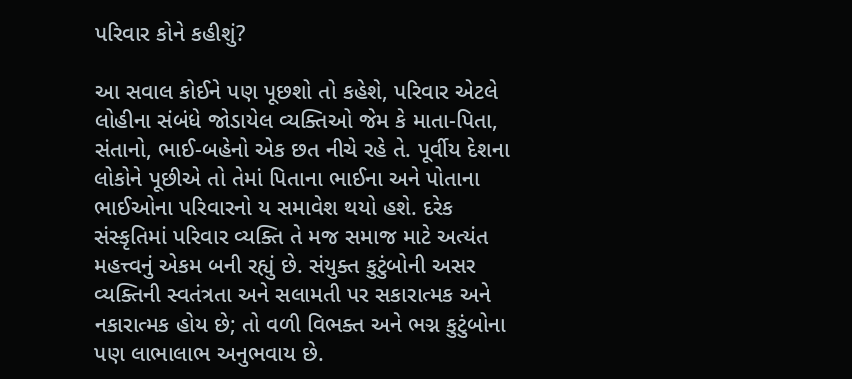પરિવાર કોને કહીશું?

આ સવાલ કોઈને પણ પૂછશો તો કહેશે, પરિવાર એટલે લોહીના સંબંધે જોડાયેલ વ્યક્તિઓ જેમ કે માતા-પિતા, સંતાનો, ભાઈ-બહેનો એક છત નીચે રહે તે. પૂર્વીય દેશના લોકોને પૂછીએ તો તેમાં પિતાના ભાઈના અને પોતાના ભાઈઓના પરિવારનો ય સમાવેશ થયો હશે. દરેક સંસ્કૃતિમાં પરિવાર વ્યક્તિ તે મજ સમાજ માટે અત્યંત મહત્ત્વનું એકમ બની રહ્યું છે. સંયુક્ત કુટુંબોની અસર વ્યક્તિની સ્વતંત્રતા અને સલામતી પર સકારાત્મક અને નકારાત્મક હોય છે; તો વળી વિભક્ત અને ભગ્ન કુટુંબોના પણ લાભાલાભ અનુભવાય છે.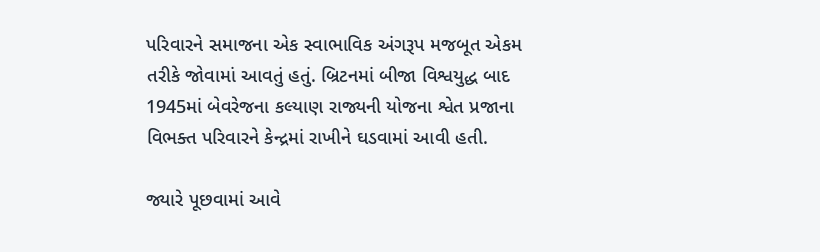પરિવારને સમાજના એક સ્વાભાવિક અંગરૂપ મજબૂત એકમ તરીકે જોવામાં આવતું હતું. બ્રિટનમાં બીજા વિશ્વયુદ્ધ બાદ 1945માં બેવરેજના કલ્યાણ રાજ્યની યોજના શ્વેત પ્રજાના વિભક્ત પરિવારને કેન્દ્રમાં રાખીને ઘડવામાં આવી હતી.

જ્યારે પૂછવામાં આવે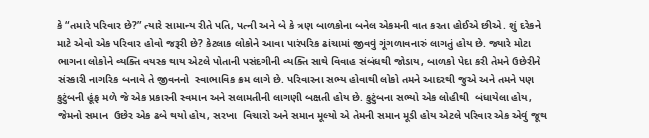કે “તમારે પરિવાર છે?” ત્યારે સામાન્ય રીતે પતિ, પત્ની અને બે કે ત્રણ બાળકોના બનેલ એકમની વાત કરતા હોઈએ છીએ. શું દરેકને માટે એવો એક પરિવાર હોવો જરૂરી છે? કેટલાક લોકોને આવા પારંપરિક ઢાંચામાં જીવવું ગૂંગળાવનારું લાગતું હોય છે. જ્યારે મોટા ભાગના લોકોને વ્યક્તિ વયસ્ક થાય એટલે પોતાની પસંદગીની વ્યક્તિ સાથે વિવાહ સંબંધથી જોડાય, બાળકો પેદા કરી તેમને ઉછેરીને સંસ્કારી નાગરિક બનાવે તે જીવનનો  સ્વાભાવિક ક્રમ લાગે છે. પરિવારના સભ્ય હોવાથી લોકો તમને આદરથી જુએ અને તમને પણ કુટુંબની હૂંફ મળે જે એક પ્રકારની સ્વમાન અને સલામતીની લાગણી બક્ષતી હોય છે. કુટુંબના સભ્યો એક લોહીથી  બંધાયેલા હોય, જેમનો સમાન  ઉછેર એક ઢબે થયો હોય, સરખા  વિચારો અને સમાન મૂલ્યો એ તેમની સમાન મૂડી હોય એટલે પરિવાર એક એવું જૂથ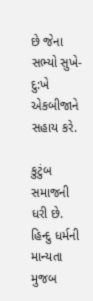છે જેના સભ્યો સુખે-દુ:ખે એકબીજાને સહાય કરે.

કુટુંબ સમાજની ધરી છે. હિન્દુ ધર્મની માન્યતા મુજબ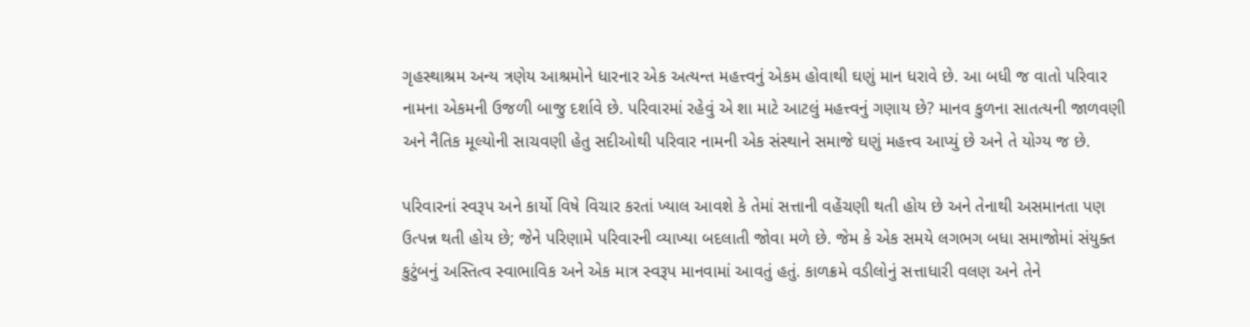ગૃહસ્થાશ્રમ અન્ય ત્રણેય આશ્રમોને ધારનાર એક અત્યન્ત મહત્ત્વનું એકમ હોવાથી ઘણું માન ધરાવે છે. આ બધી જ વાતો પરિવાર નામના એકમની ઉજળી બાજુ દર્શાવે છે. પરિવારમાં રહેવું એ શા માટે આટલું મહત્ત્વનું ગણાય છે? માનવ કુળના સાતત્યની જાળવણી અને નૈતિક મૂલ્યોની સાચવણી હેતુ સદીઓથી પરિવાર નામની એક સંસ્થાને સમાજે ઘણું મહત્ત્વ આપ્યું છે અને તે યોગ્ય જ છે.

પરિવારનાં સ્વરૂપ અને કાર્યો વિષે વિચાર કરતાં ખ્યાલ આવશે કે તેમાં સત્તાની વહેંચણી થતી હોય છે અને તેનાથી અસમાનતા પણ ઉત્પન્ન થતી હોય છે; જેને પરિણામે પરિવારની વ્યાખ્યા બદલાતી જોવા મળે છે. જેમ કે એક સમયે લગભગ બધા સમાજોમાં સંયુક્ત કુટુંબનું અસ્તિત્વ સ્વાભાવિક અને એક માત્ર સ્વરૂપ માનવામાં આવતું હતું. કાળક્રમે વડીલોનું સત્તાધારી વલણ અને તેને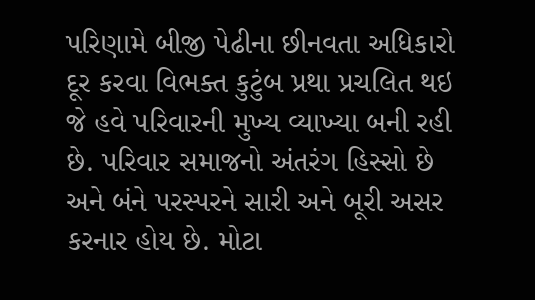પરિણામે બીજી પેઢીના છીનવતા અધિકારો દૂર કરવા વિભક્ત કુટુંબ પ્રથા પ્રચલિત થઇ જે હવે પરિવારની મુખ્ય વ્યાખ્યા બની રહી છે. પરિવાર સમાજનો અંતરંગ હિસ્સો છે અને બંને પરસ્પરને સારી અને બૂરી અસર કરનાર હોય છે. મોટા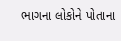ભાગના લોકોને પોતાના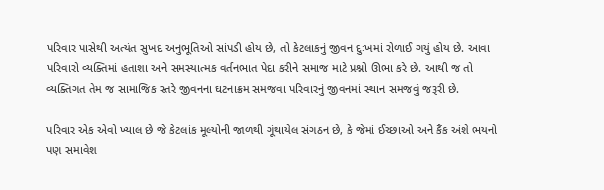પરિવાર પાસેથી અત્યંત સુખદ અનુભૂતિઓ સાંપડી હોય છે, તો કેટલાકનું જીવન દુઃખમાં રોળાઈ ગયું હોય છે. આવા પરિવારો વ્યક્તિમાં હતાશા અને સમસ્યાત્મક વર્તનભાત પેદા કરીને સમાજ માટે પ્રશ્નો ઊભા કરે છે. આથી જ તો વ્યક્તિગત તેમ જ સામાજિક સ્તરે જીવનના ઘટનાક્રમ સમજવા પરિવારનું જીવનમાં સ્થાન સમજવું જરૂરી છે.

પરિવાર એક એવો ખ્યાલ છે જે કેટલાંક મૂલ્યોની જાળથી ગૂંથાયેલ સંગઠન છે, કે જેમાં ઈચ્છાઓ અને કૈંક અંશે ભયનો પણ સમાવેશ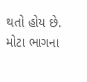થતો હોય છે. મોટા ભાગના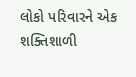લોકો પરિવારને એક શક્તિશાળી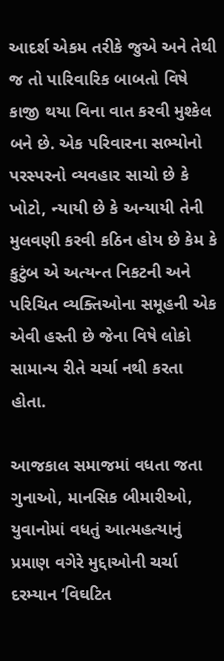આદર્શ એકમ તરીકે જુએ અને તેથી જ તો પારિવારિક બાબતો વિષે કાજી થયા વિના વાત કરવી મુશ્કેલ બને છે. એક પરિવારના સભ્યોનો પરસ્પરનો વ્યવહાર સાચો છે કે ખોટો, ન્યાયી છે કે અન્યાયી તેની મુલવણી કરવી કઠિન હોય છે કેમ કે કુટુંબ એ અત્યન્ત નિકટની અને પરિચિત વ્યક્તિઓના સમૂહની એક એવી હસ્તી છે જેના વિષે લોકો સામાન્ય રીતે ચર્ચા નથી કરતા હોતા.

આજકાલ સમાજમાં વધતા જતા ગુનાઓ, માનસિક બીમારીઓ, યુવાનોમાં વધતું આત્મહત્યાનું પ્રમાણ વગેરે મુદ્દાઓની ચર્ચા દરમ્યાન ‘વિઘટિત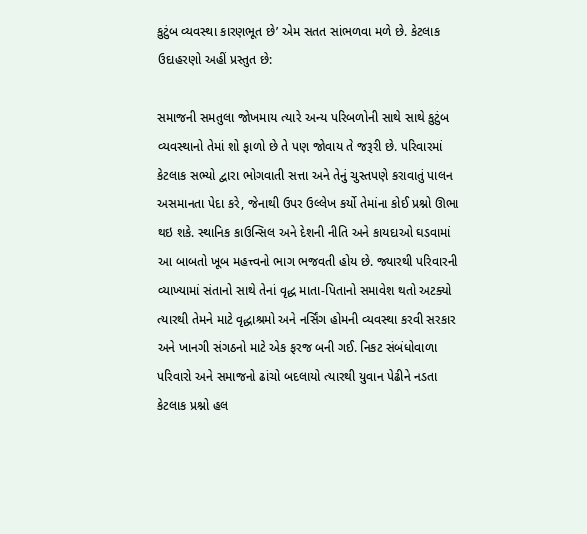કુટુંબ વ્યવસ્થા કારણભૂત છે’ એમ સતત સાંભળવા મળે છે. કેટલાક ઉદાહરણો અહીં પ્રસ્તુત છે:

સમાજની સમતુલા જોખમાય ત્યારે અન્ય પરિબળોની સાથે સાથે કુટુંબ વ્યવસ્થાનો તેમાં શો ફાળો છે તે પણ જોવાય તે જરૂરી છે. પરિવારમાં કેટલાક સભ્યો દ્વારા ભોગવાતી સત્તા અને તેનું ચુસ્તપણે કરાવાતું પાલન અસમાનતા પેદા કરે, જેનાથી ઉપર ઉલ્લેખ કર્યો તેમાંના કોઈ પ્રશ્નો ઊભા થઇ શકે. સ્થાનિક કાઉન્સિલ અને દેશની નીતિ અને કાયદાઓ ઘડવામાં આ બાબતો ખૂબ મહત્ત્વનો ભાગ ભજવતી હોય છે. જ્યારથી પરિવારની વ્યાખ્યામાં સંતાનો સાથે તેનાં વૃદ્ધ માતા-પિતાનો સમાવેશ થતો અટક્યો ત્યારથી તેમને માટે વૃદ્ધાશ્રમો અને નર્સિંગ હોમની વ્યવસ્થા કરવી સરકાર અને ખાનગી સંગઠનો માટે એક ફરજ બની ગઈ. નિકટ સંબંધોવાળા પરિવારો અને સમાજનો ઢાંચો બદલાયો ત્યારથી યુવાન પેઢીને નડતા કેટલાક પ્રશ્નો હલ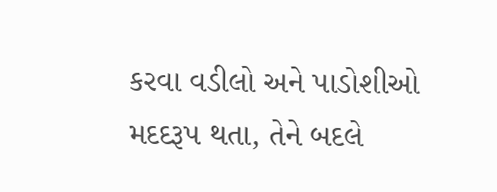કરવા વડીલો અને પાડોશીઓ મદદરૂપ થતા, તેને બદલે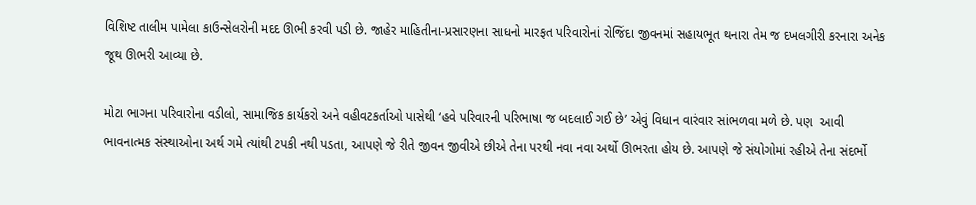વિશિષ્ટ તાલીમ પામેલા કાઉન્સેલરોની મદદ ઊભી કરવી પડી છે. જાહેર માહિતીના-પ્રસારણના સાધનો મારફત પરિવારોનાં રોજિંદા જીવનમાં સહાયભૂત થનારા તેમ જ દખલગીરી કરનારા અનેક જૂથ ઊભરી આવ્યા છે.

મોટા ભાગના પરિવારોના વડીલો, સામાજિક કાર્યકરો અને વહીવટકર્તાઓ પાસેથી ‘હવે પરિવારની પરિભાષા જ બદલાઈ ગઈ છે’ એવું વિધાન વારંવાર સાંભળવા મળે છે. પણ  આવી ભાવનાત્મક સંસ્થાઓના અર્થ ગમે ત્યાંથી ટપકી નથી પડતા, આપણે જે રીતે જીવન જીવીએ છીએ તેના પરથી નવા નવા અર્થો ઊભરતા હોય છે. આપણે જે સંયોગોમાં રહીએ તેના સંદર્ભો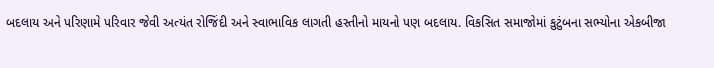બદલાય અને પરિણામે પરિવાર જેવી અત્યંત રોજિંદી અને સ્વાભાવિક લાગતી હસ્તીનો માયનો પણ બદલાય. વિકસિત સમાજોમાં કુટુંબના સભ્યોના એકબીજા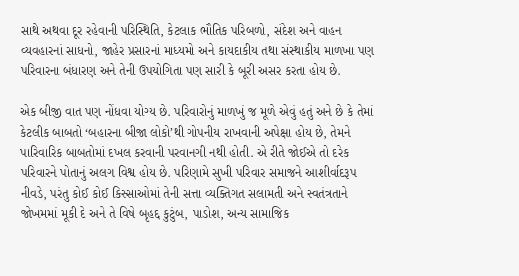સાથે અથવા દૂર રહેવાની પરિસ્થિતિ, કેટલાક ભૌતિક પરિબળો, સંદેશ અને વાહન વ્યવહારનાં સાધનો, જાહેર પ્રસારનાં માધ્યમો અને કાયદાકીય તથા સંસ્થાકીય માળખા પણ પરિવારના બંધારણ અને તેની ઉપયોગિતા પણ સારી કે બૂરી અસર કરતા હોય છે.

એક બીજી વાત પણ નોંધવા યોગ્ય છે. પરિવારોનું માળખું જ મૂળે એવું હતું અને છે કે તેમાં કેટલીક બાબતો ‘બહારના બીજા લોકો’થી ગોપનીય રાખવાની અપેક્ષા હોય છે, તેમને પારિવારિક બાબતોમાં દખલ કરવાની પરવાનગી નથી હોતી. એ રીતે જોઈએ તો દરેક પરિવારને પોતાનું અલગ વિશ્વ હોય છે. પરિણામે સુખી પરિવાર સમાજને આશીર્વાદરૂપ નીવડે, પરંતુ કોઈ કોઈ કિસ્સાઓમાં તેની સત્તા વ્યક્તિગત સલામતી અને સ્વતંત્રતાને જોખમમાં મૂકી દે અને તે વિષે બૃહદ્દ કુટુંબ, પાડોશ, અન્ય સામાજિક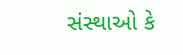સંસ્થાઓ કે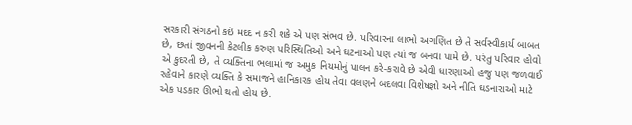સરકારી સંગઠનો કઇં મદદ ન કરી શકે એ પણ સંભવ છે. પરિવારના લાભો અગણિત છે તે સર્વસ્વીકાર્ય બાબત છે, છતાં જીવનની કેટલીક કરુણ પરિસ્થિતિઓ અને ઘટનાઓ પણ ત્યાં જ બનવા પામે છે. પરંતુ પરિવાર હોવો એ કુદરતી છે, તે વ્યક્તિના ભલામાં જ અમુક નિયમોનું પાલન કરે-કરાવે છે એવી ધારણાઓ હજુ પણ જળવાઈ રહેવાને કારણે વ્યક્તિ કે સમાજને હાનિકારક હોય તેવા વલણને બદલવા વિશેષજ્ઞો અને નીતિ ઘડનારાઓ માટે એક પડકાર ઊભો થતો હોય છે.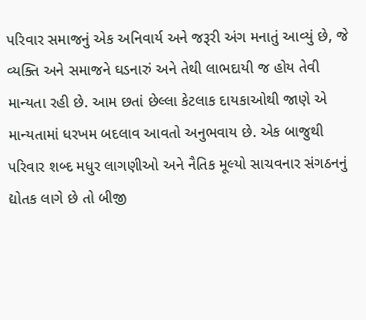પરિવાર સમાજનું એક અનિવાર્ય અને જરૂરી અંગ મનાતું આવ્યું છે, જે વ્યક્તિ અને સમાજને ઘડનારું અને તેથી લાભદાયી જ હોય તેવી માન્યતા રહી છે. આમ છતાં છેલ્લા કેટલાક દાયકાઓથી જાણે એ માન્યતામાં ધરખમ બદલાવ આવતો અનુભવાય છે. એક બાજુથી પરિવાર શબ્દ મધુર લાગણીઓ અને નૈતિક મૂલ્યો સાચવનાર સંગઠનનું દ્યોતક લાગે છે તો બીજી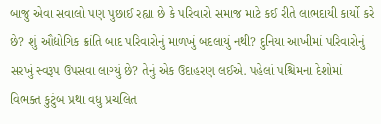બાજુ એવા સવાલો પણ પુછાઈ રહ્યા છે કે પરિવારો સમાજ માટે કઈ રીતે લાભદાયી કાર્યો કરે છે? શું ઔદ્યોગિક ક્રાંતિ બાદ પરિવારોનું માળખું બદલાયું નથી? દુનિયા આખીમાં પરિવારોનું સરખું સ્વરૂપ ઉપસવા લાગ્યું છે? તેનું એક ઉદાહરણ લઈએ. પહેલાં પશ્ચિમના દેશોમાં વિભક્ત કુટુંબ પ્રથા વધુ પ્રચલિત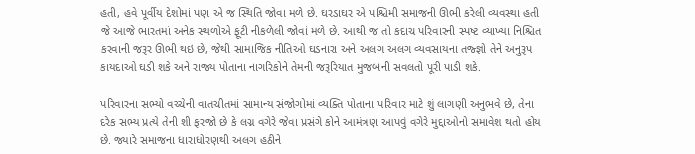હતી, હવે પૂર્વીય દેશોમાં પણ એ જ સ્થિતિ જોવા મળે છે. ઘરડાઘર એ પશ્ચિમી સમાજની ઊભી કરેલી વ્યવસ્થા હતી જે આજે ભારતમાં અનેક સ્થળોએ ફૂટી નીકળેલી જોવાં મળે છે. આથી જ તો કદાચ પરિવારની સ્પષ્ટ વ્યાખ્યા નિશ્ચિત કરવાની જરૂર ઊભી થઇ છે, જેથી સામાજિક નીતિઓ ઘડનારા અને અલગ અલગ વ્યવસાયના તજ્જ્ઞો તેને અનુરૂપ કાયદાઓ ઘડી શકે અને રાજ્ય પોતાના નાગરિકોને તેમની જરૂરિયાત મુજબની સવલતો પૂરી પાડી શકે.

પરિવારના સભ્યો વચ્ચેની વાતચીતમાં સામાન્ય સંજોગોમાં વ્યક્તિ પોતાના પરિવાર માટે શું લાગણી અનુભવે છે, તેના દરેક સભ્ય પ્રત્યે તેની શી ફરજો છે કે લગ્ન વગેરે જેવા પ્રસંગે કોને આમંત્રણ આપવું વગેરે મુદ્દાઓનો સમાવેશ થતો હોય છે. જ્યારે સમાજના ધારાધોરણથી અલગ હઠીને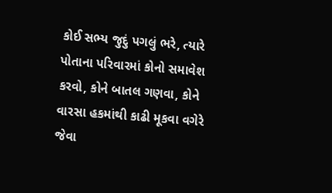કોઈ સભ્ય જુદું પગલું ભરે, ત્યારે પોતાના પરિવારમાં કોનો સમાવેશ કરવો, કોને બાતલ ગણવા, કોને વારસા હકમાંથી કાઢી મૂકવા વગેરે જેવા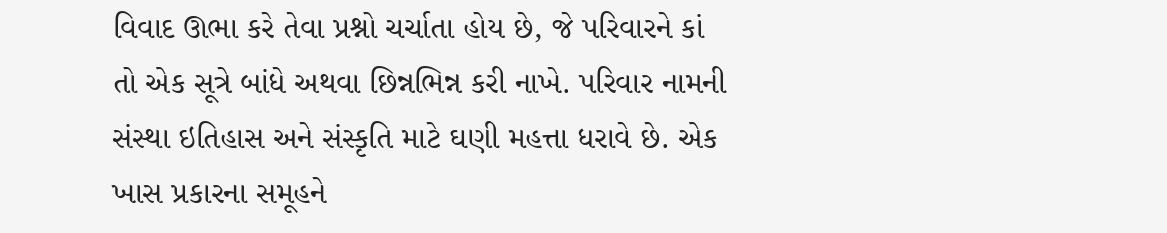વિવાદ ઊભા કરે તેવા પ્રશ્નો ચર્ચાતા હોય છે, જે પરિવારને કાં તો એક સૂત્રે બાંધે અથવા છિન્નભિન્ન કરી નાખે. પરિવાર નામની સંસ્થા ઇતિહાસ અને સંસ્કૃતિ માટે ઘણી મહત્તા ધરાવે છે. એક ખાસ પ્રકારના સમૂહને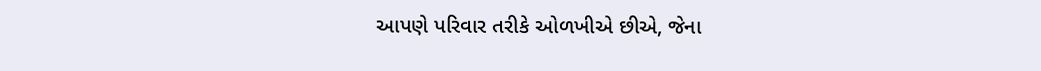આપણે પરિવાર તરીકે ઓળખીએ છીએ, જેના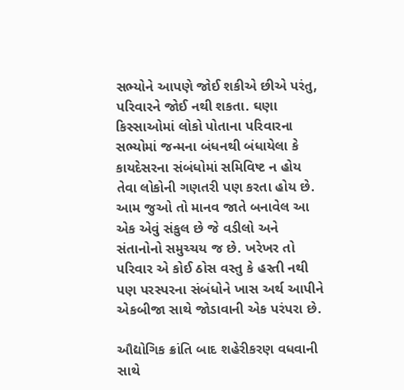સભ્યોને આપણે જોઈ શકીએ છીએ પરંતુ, પરિવારને જોઈ નથી શકતા. ઘણા કિસ્સાઓમાં લોકો પોતાના પરિવારના સભ્યોમાં જન્મના બંધનથી બંધાયેલા કે કાયદેસરના સંબંધોમાં સમિવિષ્ટ ન હોય તેવા લોકોની ગણતરી પણ કરતા હોય છે. આમ જુઓ તો માનવ જાતે બનાવેલ આ એક એવું સંકુલ છે જે વડીલો અને સંતાનોનો સમુચ્ચય જ છે. ખરેખર તો પરિવાર એ કોઈ ઠોસ વસ્તુ કે હસ્તી નથી પણ પરસ્પરના સંબંધોને ખાસ અર્થ આપીને એકબીજા સાથે જોડાવાની એક પરંપરા છે.

ઔદ્યોગિક ક્રાંતિ બાદ શહેરીકરણ વધવાની સાથે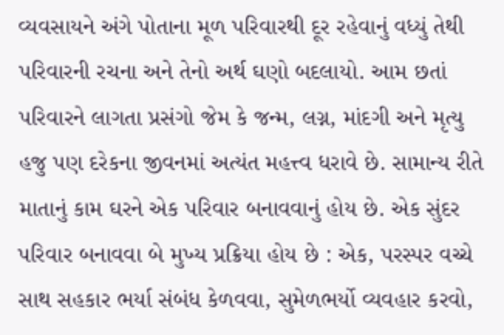વ્યવસાયને અંગે પોતાના મૂળ પરિવારથી દૂર રહેવાનું વધ્યું તેથી પરિવારની રચના અને તેનો અર્થ ઘણો બદલાયો. આમ છતાં પરિવારને લાગતા પ્રસંગો જેમ કે જન્મ, લગ્ન, માંદગી અને મૃત્યુ હજુ પણ દરેકના જીવનમાં અત્યંત મહત્ત્વ ધરાવે છે. સામાન્ય રીતે માતાનું કામ ઘરને એક પરિવાર બનાવવાનું હોય છે. એક સુંદર પરિવાર બનાવવા બે મુખ્ય પ્રક્રિયા હોય છે : એક, પરસ્પર વચ્ચે સાથ સહકાર ભર્યા સંબંધ કેળવવા, સુમેળભર્યો વ્યવહાર કરવો,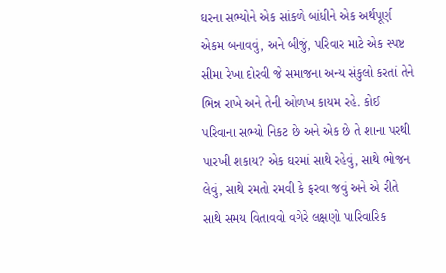ઘરના સભ્યોને એક સાંકળે બાંધીને એક અર્થપૂર્ણ એકમ બનાવવું, અને બીજું, પરિવાર માટે એક સ્પષ્ટ સીમા રેખા દોરવી જે સમાજના અન્ય સંકુલો કરતાં તેને ભિન્ન રાખે અને તેની ઓળખ કાયમ રહે. કોઈ પરિવાના સભ્યો નિકટ છે અને એક છે તે શાના પરથી પારખી શકાય? એક ઘરમાં સાથે રહેવું, સાથે ભોજન લેવું, સાથે રમતો રમવી કે ફરવા જવું અને એ રીતે સાથે સમય વિતાવવો વગેરે લક્ષણો પારિવારિક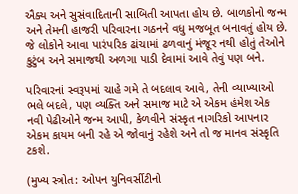ઐક્ય અને સુસંવાદિતાની સાબિતી આપતા હોય છે. બાળકોનો જન્મ અને તેમની હાજરી પરિવારના ગઠનને વધુ મજબૂત બનાવતું હોય છે. જે લોકોને આવા પારંપરિક ઢાંચામાં ઢળવાનું મંજૂર નથી હોતું તેઓને કુટુંબ અને સમાજથી અળગા પાડી દેવામાં આવે તેવું પણ બને.

પરિવારનાં સ્વરૂપમાં ચાહે ગમે તે બદલાવ આવે, તેની વ્યાખ્યાઓ ભલે બદલે, પણ વ્યક્તિ અને સમાજ માટે એ એકમ હંમેશ એક નવી પેઢીઓને જન્મ આપી, કેળવીને સંસ્કૃત નાગરિકો આપનાર એકમ કાયમ બની રહે એ જોવાનું રહેશે અને તો જ માનવ સંસ્કૃતિ ટકશે.

(મુખ્ય સ્ત્રોત: ઓપન યુનિવર્સીટીનો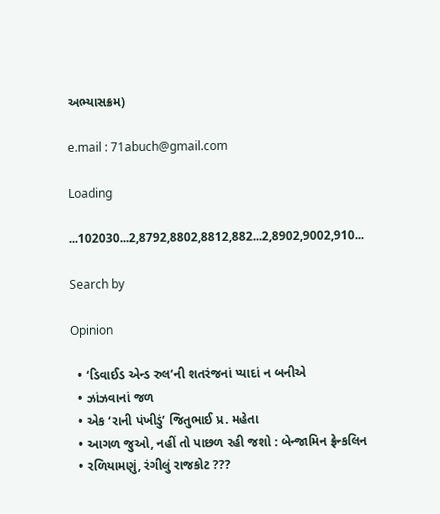અભ્યાસક્રમ)

e.mail : 71abuch@gmail.com

Loading

...102030...2,8792,8802,8812,882...2,8902,9002,910...

Search by

Opinion

  • ‘ડિવાઈડ એન્ડ રુલ’ની શતરંજનાં પ્યાદાં ન બનીએ
  • ઝાંઝવાનાં જળ
  • એક ‘રાની પંખીડું’ જિતુભાઈ પ્ર. મહેતા
  • આગળ જુઓ, નહીં તો પાછળ રહી જશો : બેન્જામિન ફ્રેન્કલિન
  • રળિયામણું, રંગીલું રાજકોટ ???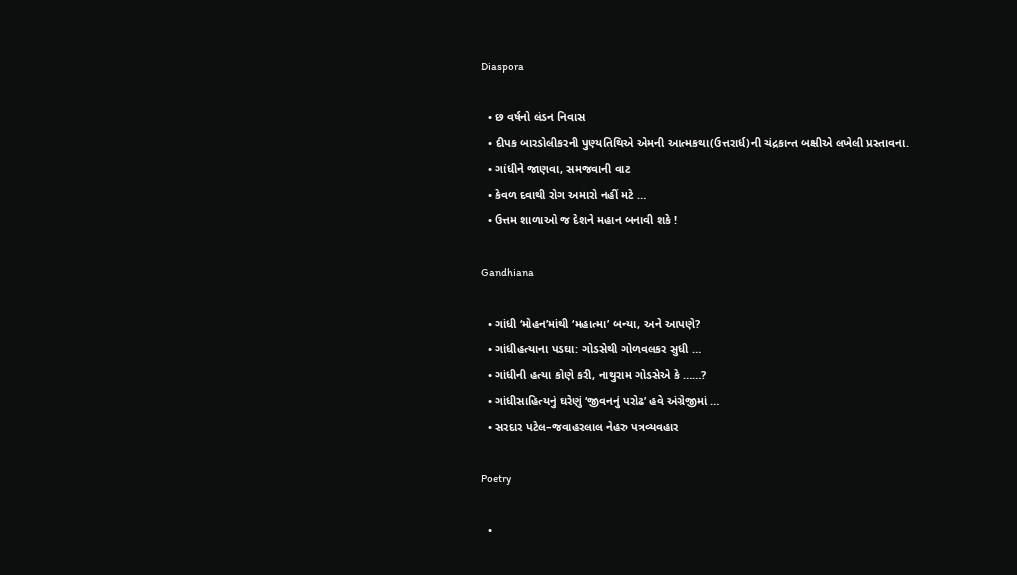Diaspora

  • છ વર્ષનો લંડન નિવાસ
  • દીપક બારડોલીકરની પુણ્યતિથિએ એમની આત્મકથા(ઉત્તરાર્ધ)ની ચંદ્રકાન્ત બક્ષીએ લખેલી પ્રસ્તાવના.
  • ગાંધીને જાણવા, સમજવાની વાટ
  • કેવળ દવાથી રોગ અમારો નહીં મટે …
  • ઉત્તમ શાળાઓ જ દેશને મહાન બનાવી શકે !

Gandhiana

  • ગાંધી ‘મોહન’માંથી ‘મહાત્મા’ બન્યા, અને આપણે?
  • ગાંધીહત્યાના પડઘા: ગોડસેથી ગોળવલકર સુધી …
  • ગાંધીની હત્યા કોણે કરી, નાથુરામ ગોડસેએ કે ……?
  • ગાંધીસાહિત્યનું ઘરેણું ‘જીવનનું પરોઢ’ હવે અંગ્રેજીમાં …
  • સરદાર પટેલ–જવાહરલાલ નેહરુ પત્રવ્યવહાર

Poetry

  •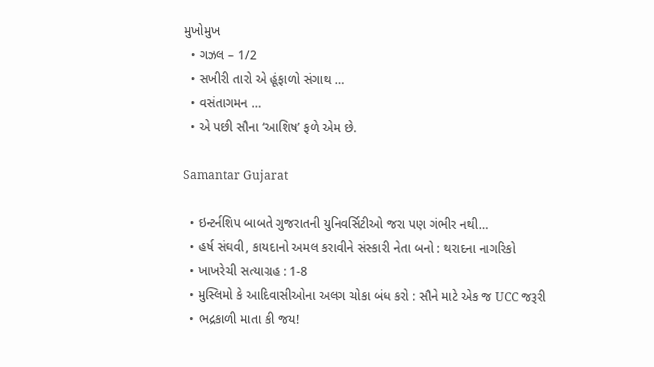મુખોમુખ
  • ગઝલ – 1/2
  • સખીરી તારો એ હૂંફાળો સંગાથ …
  • વસંતાગમન …
  • એ પછી સૌના ‘આશિષ’ ફળે એમ છે.

Samantar Gujarat

  • ઇન્ટર્નશિપ બાબતે ગુજરાતની યુનિવર્સિટીઓ જરા પણ ગંભીર નથી…
  • હર્ષ સંઘવી, કાયદાનો અમલ કરાવીને સંસ્કારી નેતા બનો : થરાદના નાગરિકો
  • ખાખરેચી સત્યાગ્રહ : 1-8
  • મુસ્લિમો કે આદિવાસીઓના અલગ ચોકા બંધ કરો : સૌને માટે એક જ UCC જરૂરી
  • ભદ્રકાળી માતા કી જય!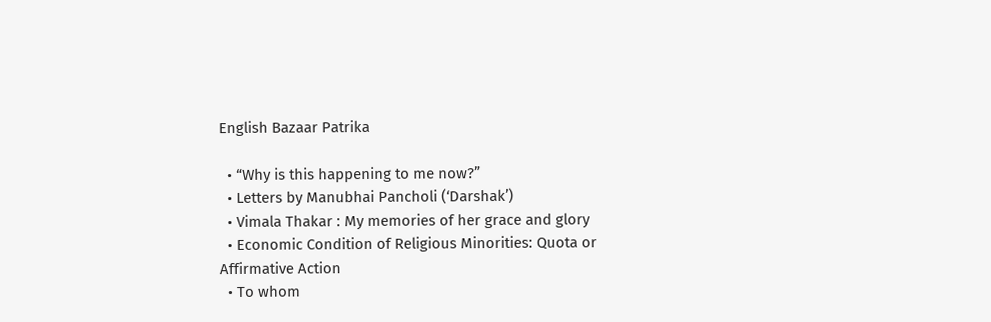English Bazaar Patrika

  • “Why is this happening to me now?”
  • Letters by Manubhai Pancholi (‘Darshak’)
  • Vimala Thakar : My memories of her grace and glory
  • Economic Condition of Religious Minorities: Quota or Affirmative Action
  • To whom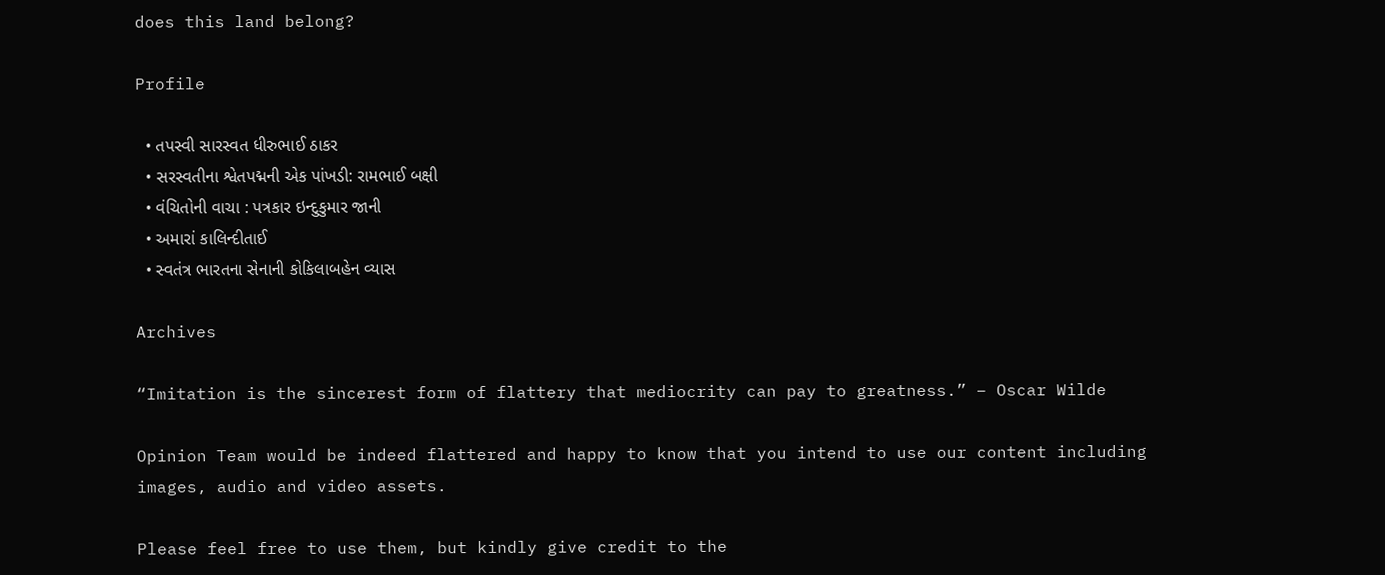does this land belong?

Profile

  • તપસ્વી સારસ્વત ધીરુભાઈ ઠાકર
  • સરસ્વતીના શ્વેતપદ્મની એક પાંખડી: રામભાઈ બક્ષી
  • વંચિતોની વાચા : પત્રકાર ઇન્દુકુમાર જાની
  • અમારાં કાલિન્દીતાઈ
  • સ્વતંત્ર ભારતના સેનાની કોકિલાબહેન વ્યાસ

Archives

“Imitation is the sincerest form of flattery that mediocrity can pay to greatness.” – Oscar Wilde

Opinion Team would be indeed flattered and happy to know that you intend to use our content including images, audio and video assets.

Please feel free to use them, but kindly give credit to the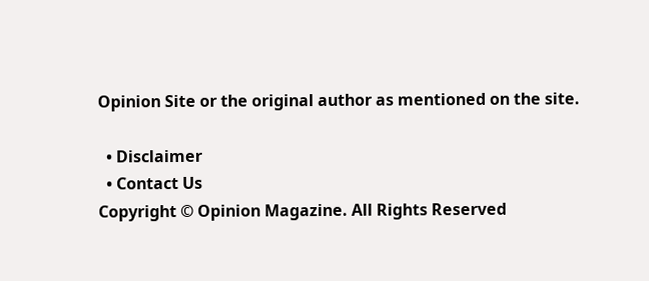Opinion Site or the original author as mentioned on the site.

  • Disclaimer
  • Contact Us
Copyright © Opinion Magazine. All Rights Reserved